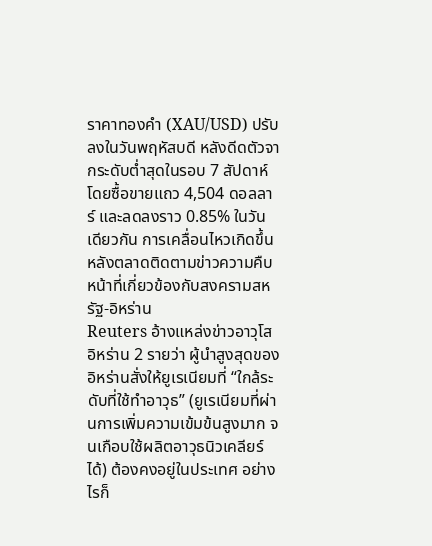ราคาทองคำ (XAU/USD) ปรับลงในวันพฤหัสบดี หลังดีดตัวจากระดับต่ำสุดในรอบ 7 สัปดาห์ โดยซื้อขายแถว 4,504 ดอลลาร์ และลดลงราว 0.85% ในวันเดียวกัน การเคลื่อนไหวเกิดขึ้นหลังตลาดติดตามข่าวความคืบหน้าที่เกี่ยวข้องกับสงครามสหรัฐ-อิหร่าน
Reuters อ้างแหล่งข่าวอาวุโสอิหร่าน 2 รายว่า ผู้นำสูงสุดของอิหร่านสั่งให้ยูเรเนียมที่ “ใกล้ระดับที่ใช้ทำอาวุธ” (ยูเรเนียมที่ผ่านการเพิ่มความเข้มข้นสูงมาก จนเกือบใช้ผลิตอาวุธนิวเคลียร์ได้) ต้องคงอยู่ในประเทศ อย่างไรก็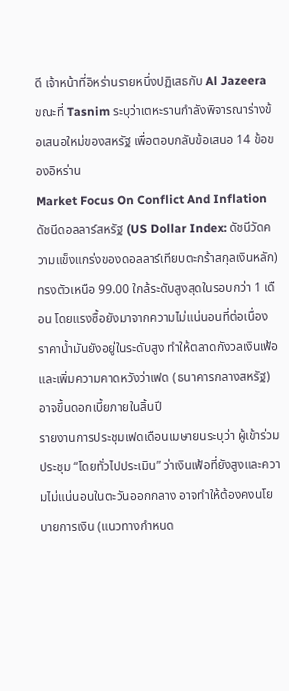ดี เจ้าหน้าที่อิหร่านรายหนึ่งปฏิเสธกับ Al Jazeera ขณะที่ Tasnim ระบุว่าเตหะรานกำลังพิจารณาร่างข้อเสนอใหม่ของสหรัฐ เพื่อตอบกลับข้อเสนอ 14 ข้อของอิหร่าน
Market Focus On Conflict And Inflation
ดัชนีดอลลาร์สหรัฐ (US Dollar Index: ดัชนีวัดความแข็งแกร่งของดอลลาร์เทียบตะกร้าสกุลเงินหลัก) ทรงตัวเหนือ 99.00 ใกล้ระดับสูงสุดในรอบกว่า 1 เดือน โดยแรงซื้อยังมาจากความไม่แน่นอนที่ต่อเนื่อง ราคาน้ำมันยังอยู่ในระดับสูง ทำให้ตลาดกังวลเงินเฟ้อ และเพิ่มความคาดหวังว่าเฟด (ธนาคารกลางสหรัฐ) อาจขึ้นดอกเบี้ยภายในสิ้นปี
รายงานการประชุมเฟดเดือนเมษายนระบุว่า ผู้เข้าร่วมประชุม “โดยทั่วไปประเมิน” ว่าเงินเฟ้อที่ยังสูงและความไม่แน่นอนในตะวันออกกลาง อาจทำให้ต้องคงนโยบายการเงิน (แนวทางกำหนด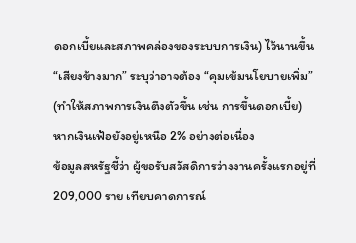ดอกเบี้ยและสภาพคล่องของระบบการเงิน) ไว้นานขึ้น “เสียงข้างมาก” ระบุว่าอาจต้อง “คุมเข้มนโยบายเพิ่ม” (ทำให้สภาพการเงินตึงตัวขึ้น เช่น การขึ้นดอกเบี้ย) หากเงินเฟ้อยังอยู่เหนือ 2% อย่างต่อเนื่อง
ข้อมูลสหรัฐชี้ว่า ผู้ขอรับสวัสดิการว่างงานครั้งแรกอยู่ที่ 209,000 ราย เทียบคาดการณ์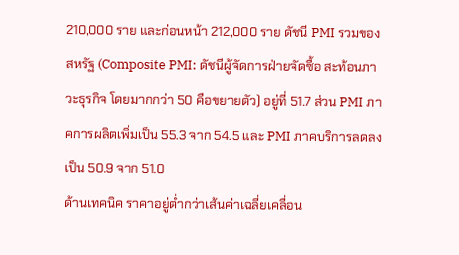210,000 ราย และก่อนหน้า 212,000 ราย ดัชนี PMI รวมของสหรัฐ (Composite PMI: ดัชนีผู้จัดการฝ่ายจัดซื้อ สะท้อนภาวะธุรกิจ โดยมากกว่า 50 คือขยายตัว) อยู่ที่ 51.7 ส่วน PMI ภาคการผลิตเพิ่มเป็น 55.3 จาก 54.5 และ PMI ภาคบริการลดลงเป็น 50.9 จาก 51.0
ด้านเทคนิค ราคาอยู่ต่ำกว่าเส้นค่าเฉลี่ยเคลื่อน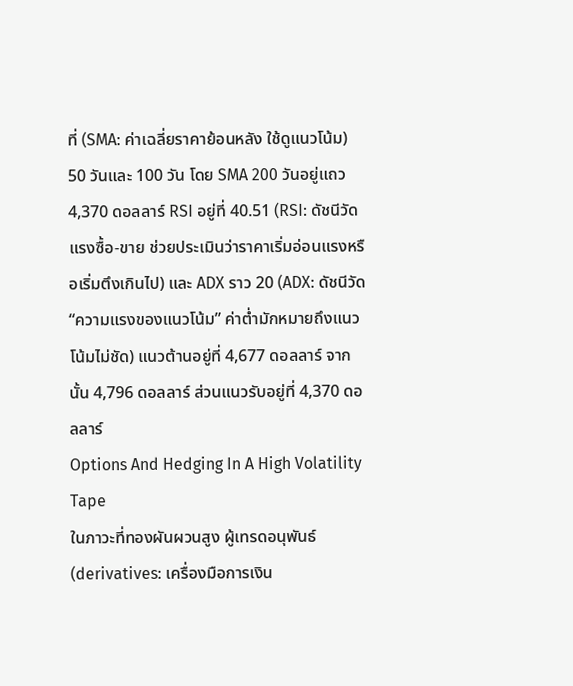ที่ (SMA: ค่าเฉลี่ยราคาย้อนหลัง ใช้ดูแนวโน้ม) 50 วันและ 100 วัน โดย SMA 200 วันอยู่แถว 4,370 ดอลลาร์ RSI อยู่ที่ 40.51 (RSI: ดัชนีวัดแรงซื้อ-ขาย ช่วยประเมินว่าราคาเริ่มอ่อนแรงหรือเริ่มตึงเกินไป) และ ADX ราว 20 (ADX: ดัชนีวัด “ความแรงของแนวโน้ม” ค่าต่ำมักหมายถึงแนวโน้มไม่ชัด) แนวต้านอยู่ที่ 4,677 ดอลลาร์ จากนั้น 4,796 ดอลลาร์ ส่วนแนวรับอยู่ที่ 4,370 ดอลลาร์
Options And Hedging In A High Volatility Tape
ในภาวะที่ทองผันผวนสูง ผู้เทรดอนุพันธ์ (derivatives: เครื่องมือการเงิน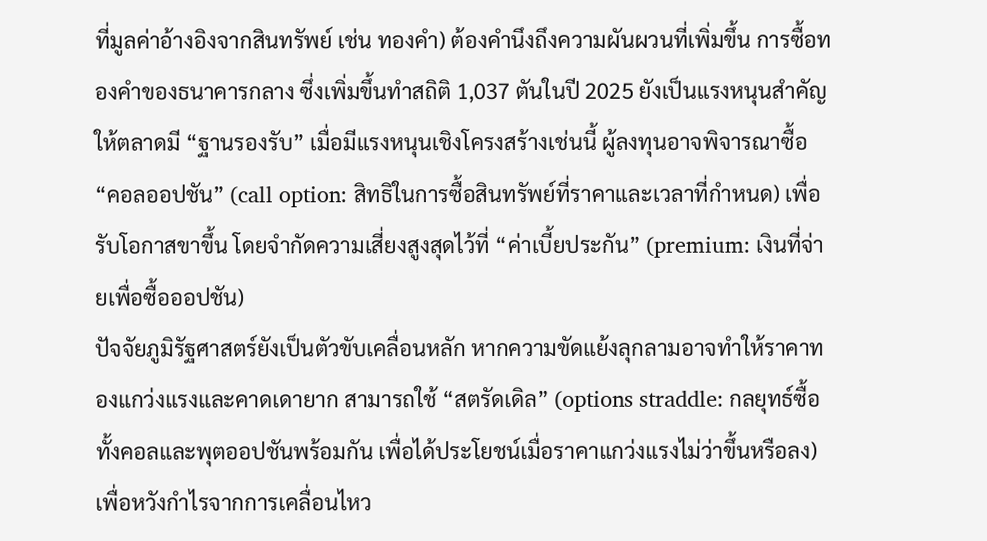ที่มูลค่าอ้างอิงจากสินทรัพย์ เช่น ทองคำ) ต้องคำนึงถึงความผันผวนที่เพิ่มขึ้น การซื้อทองคำของธนาคารกลาง ซึ่งเพิ่มขึ้นทำสถิติ 1,037 ตันในปี 2025 ยังเป็นแรงหนุนสำคัญให้ตลาดมี “ฐานรองรับ” เมื่อมีแรงหนุนเชิงโครงสร้างเช่นนี้ ผู้ลงทุนอาจพิจารณาซื้อ “คอลออปชัน” (call option: สิทธิในการซื้อสินทรัพย์ที่ราคาและเวลาที่กำหนด) เพื่อรับโอกาสขาขึ้น โดยจำกัดความเสี่ยงสูงสุดไว้ที่ “ค่าเบี้ยประกัน” (premium: เงินที่จ่ายเพื่อซื้อออปชัน)
ปัจจัยภูมิรัฐศาสตร์ยังเป็นตัวขับเคลื่อนหลัก หากความขัดแย้งลุกลามอาจทำให้ราคาทองแกว่งแรงและคาดเดายาก สามารถใช้ “สตรัดเดิล” (options straddle: กลยุทธ์ซื้อทั้งคอลและพุตออปชันพร้อมกัน เพื่อได้ประโยชน์เมื่อราคาแกว่งแรงไม่ว่าขึ้นหรือลง) เพื่อหวังกำไรจากการเคลื่อนไหว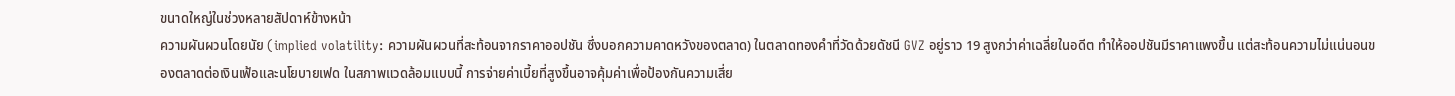ขนาดใหญ่ในช่วงหลายสัปดาห์ข้างหน้า
ความผันผวนโดยนัย (implied volatility: ความผันผวนที่สะท้อนจากราคาออปชัน ซึ่งบอกความคาดหวังของตลาด) ในตลาดทองคำที่วัดด้วยดัชนี GVZ อยู่ราว 19 สูงกว่าค่าเฉลี่ยในอดีต ทำให้ออปชันมีราคาแพงขึ้น แต่สะท้อนความไม่แน่นอนของตลาดต่อเงินเฟ้อและนโยบายเฟด ในสภาพแวดล้อมแบบนี้ การจ่ายค่าเบี้ยที่สูงขึ้นอาจคุ้มค่าเพื่อป้องกันความเสี่ย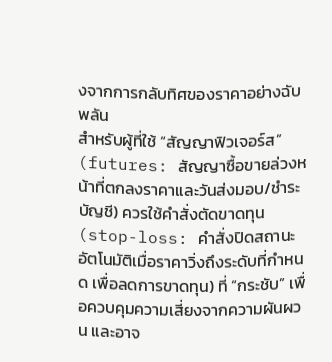งจากการกลับทิศของราคาอย่างฉับพลัน
สำหรับผู้ที่ใช้ “สัญญาฟิวเจอร์ส” (futures: สัญญาซื้อขายล่วงหน้าที่ตกลงราคาและวันส่งมอบ/ชำระบัญชี) ควรใช้คำสั่งตัดขาดทุน (stop-loss: คำสั่งปิดสถานะอัตโนมัติเมื่อราคาวิ่งถึงระดับที่กำหนด เพื่อลดการขาดทุน) ที่ “กระชับ” เพื่อควบคุมความเสี่ยงจากความผันผวน และอาจ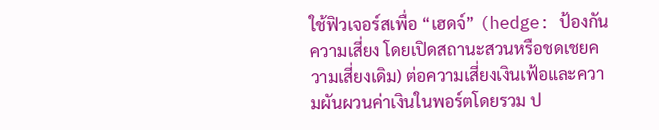ใช้ฟิวเจอร์สเพื่อ “เฮดจ์” (hedge: ป้องกันความเสี่ยง โดยเปิดสถานะสวนหรือชดเชยความเสี่ยงเดิม) ต่อความเสี่ยงเงินเฟ้อและความผันผวนค่าเงินในพอร์ตโดยรวม ป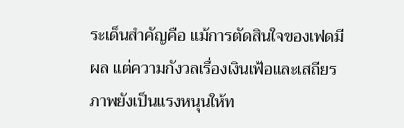ระเด็นสำคัญคือ แม้การตัดสินใจของเฟดมีผล แต่ความกังวลเรื่องเงินเฟ้อและเสถียรภาพยังเป็นแรงหนุนให้ท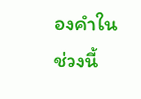องคำในช่วงนี้